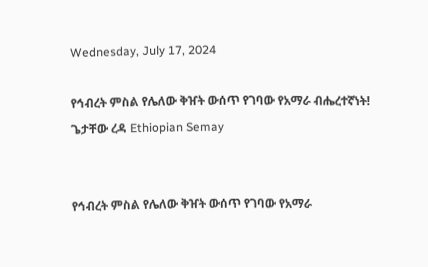Wednesday, July 17, 2024

የኅብረት ምስል የሌለው ቅዠት ውሰጥ የገባው የአማራ ብሔረተኛነት! ጌታቸው ረዳ Ethiopian Semay


የኅብረት ምስል የሌለው ቅዠት ውሰጥ የገባው የአማራ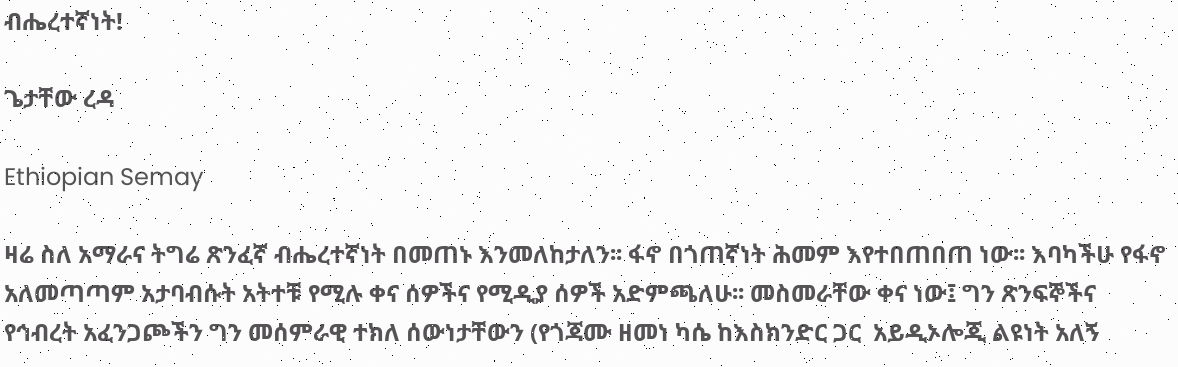ብሔረተኛነት!

ጌታቸው ረዳ

Ethiopian Semay

ዛሬ ስለ አማራና ትግሬ ጽንፈኛ ብሔረተኛነት በመጠኑ እንመለከታለን፡፡ ፋኖ በጎጠኛነት ሕመም እየተበጠበጠ ነው፡፡ እባካችሁ የፋኖ አለመጣጣም አታባብሱት አትተቹ የሚሉ ቀና ሰዎችና የሚዲያ ሰዎች አድምጫለሁ፡፡ መስመራቸው ቀና ነው፤ ግን ጽንፍኞችና የኅብረት አፈንጋጮችን ግን መሰምራዊ ተክለ ሰውነታቸውን (የጎጃሙ ዘመነ ካሴ ከእስክንድር ጋር  አይዲኦሎጂ ልዩነት አለኝ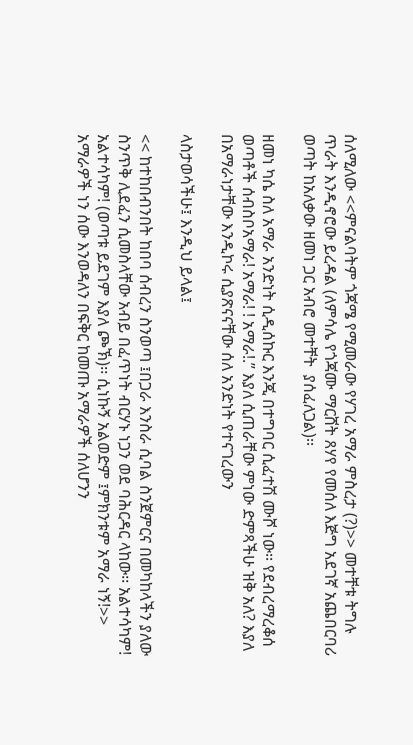ሰለሚለው <<ምናልባትም ጎጃሜ የሚመራው የሃገረ አማራ ምስረታ (?)>> መተቸቱ ትግሉ ጥራት እንዲኖሮው ይረዳል (ለምሳሌ የጎጃሙ ማርሸት ጸሃየ የመሰለ እጅግ አደገኛ አጨበርባሪ ወጣት ከአለቃው ዘመነ ጋር አብሮ መተቸት  ያሰፈለጋል)፡፡

ዘመነ ካሴ ስለ አማራ አንድነት ሲዲሰኩር እንጂ በተግባር ሲፈተሽ ሙሾ ነው፡፡ የደብረማረቆሰ ወጣቶች ሰብስቦአማራ! አማራ! ! አማራ!.” እያለ ሲጠራቸው ምነው ድምጻችሁ ዝቅ አለ? እያለ በአማራነታቸው እንዲኮሩ ሲያጽናናቸው ሰለ አንድነት የተናገረውን

ላስታወሳችሁ፤ እንዲህ ይላል፤

<< ከተከበብንበት ከበባ ሰብረን ስንወጣ ፤በጋራ እንስራ ሲባል ስንጀምርና በመካከላችን ያለው ስንጥቅ ሊደፈን ሲመስላቸው አብይ በፈጥነት ብርሃኑ ነጋን ወደ ባሕርዳር ላከው፡፡ አልተሳካም! አልተሳካም! (ወጣቱ ይደገም እያለ ጮኽ)፡፡ ሲነኩኝ አልወድም ፤ምክንቱም አማራ ነኝ!>> አማራዎች ነን ሰው እንወዳለን በፍቅር ከመጡ አማራዎች ሰለሆንን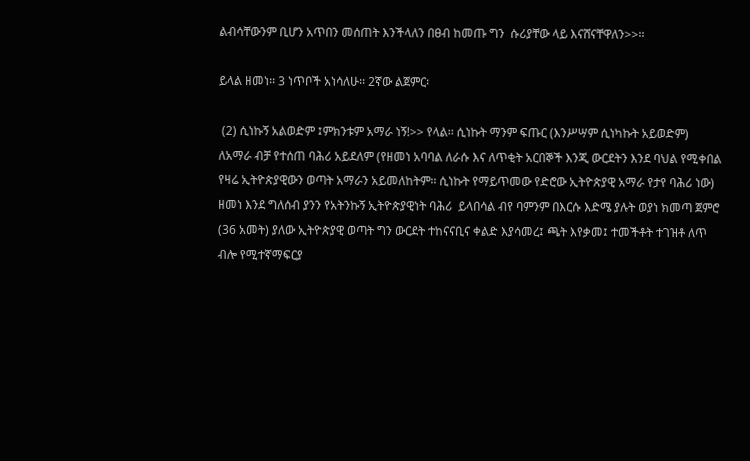ልብሳቸውንም ቢሆን አጥበን መሰጠት እንችላለን በፀብ ከመጡ ግን  ሱሪያቸው ላይ እናሸናቸዋለን>>፡፡

ይላል ዘመነ፡፡ 3 ነጥቦች አነሳለሁ፡፡ 2ኛው ልጀምር፡

 (2) ሲነኩኝ አልወድም ፤ምክንቱም አማራ ነኝ!>> የላል፡፡ ሲነኩት ማንም ፍጡር (እንሥሣም ሲነካኩት አይወድም) ለአማራ ብቻ የተሰጠ ባሕሪ አይደለም (የዘመነ አባባል ለራሱ እና ለጥቂት አርበኞች እንጂ ውርደትን እንደ ባህል የሚቀበል የዛሬ ኢትዮጵያዊውን ወጣት አማራን አይመለከትም፡፡ ሲነኩት የማይጥመው የድሮው ኢትዮጵያዊ አማራ የታየ ባሕሪ ነው) ዘመነ እንደ ግለሰብ ያንን የአትንኩኝ ኢትዮጵያዊነት ባሕሪ  ይላበሳል ብየ ባምንም በእርሱ እድሜ ያሉት ወያነ ክመጣ ጀምሮ (36 አመት) ያለው ኢትዮጵያዊ ወጣት ግን ውርደት ተከናናቢና ቀልድ እያሳመረ፤ ጫት እየቃመ፤ ተመችቶት ተገዝቶ ለጥ ብሎ የሚተኛማፍርያ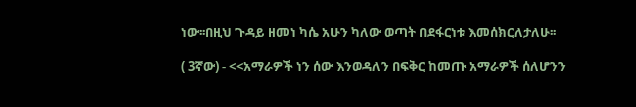ነው፡፡በዚህ ጉዳይ ዘመነ ካሴ አሁን ካለው ወጣት በደፋርነቱ እመሰክርለታለሁ፡፡

( 3ኛው) - <<አማራዎች ነን ሰው እንወዳለን በፍቅር ከመጡ አማራዎች ሰለሆንን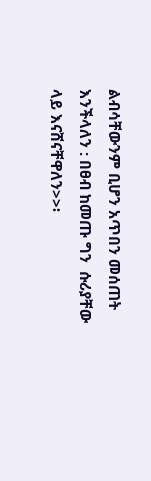ልብሳቸውንም ቢሆን አጥበን መሰጠት እንችላለን : በፀብ ከመጡ ግን  ሱሪያቸው ላይ እናሸናቸዋለን>>፡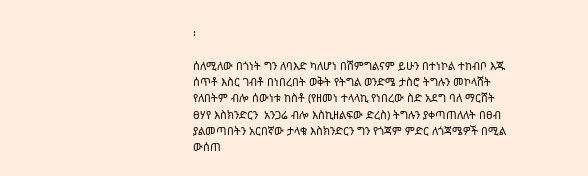፡

ሰለሚለው በጎነት ግን ለባእድ ካለሆነ በሽምግልናም ይሁን በተነኮል ተከብቦ እጁ ሰጥቶ እስር ገብቶ በነበረበት ወቅት የትግል ወንድሜ ታስሮ ትግሉን መኮላሸት የለበትም ብሎ ሰውነቱ ከስቶ (የዘመነ ተላላኪ የነበረው ስድ አደግ ባለ ማርሸት ፀሃየ እስክንድርን  አንጋሬ ብሎ እስኪዘልፍው ድረስ) ትግሉን ያቀጣጠለለት በፀብ ያልመጣበትን አርበኛው ታላቁ እስክንድርን ግን የጎጃም ምድር ለጎጃሜዎች በሚል ውሰጠ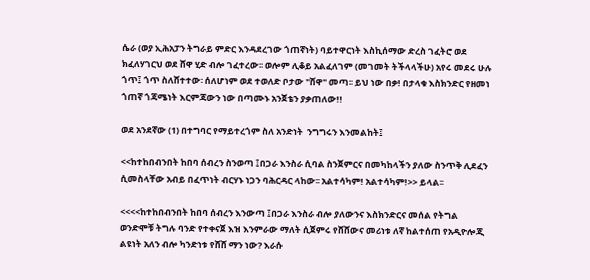ሴራ (ወያ ኢሕአፓን ትግራይ ምድር እንዳደረገው ጎጠኛነት) ባይተዋርነት እስኪሰማው ድረስ ገፈትሮ ወደ ክፈለሃገርህ ወደ ሸዋ ሂድ ብሎ ገፈተረው፡፡ ወሎም ሊቆይ አልፈለገም (መገመት ትችላላችሁ) አየሩ መደሩ ሁሉ ጎጥ፤ ጎጥ ስለሸተተው፡ ሰለሆነም ወደ ተወለድ ቦታው "ሸዋ" መጣ፡፡ ይህ ነው በቃ! በታላቁ እስክንድር የዘመነ ጎጠኛ ጎጃሜነት እርምጃውን ነው በጣሙኑ አንጀቴን ያቃጠለው!!

ወደ አንደኛው (1) በተግባር የማይተረጎም ስለ አንድነት  ንግግሩን እንመልከት፤

<<ከተከበብንበት ከበባ ሰብረን ስንወጣ ፤በጋራ እንስራ ሲባል ስንጀምርና በመካከላችን ያለው ስንጥቅ ሊደፈን ሲመስላቸው አብይ በፈጥነት ብርሃኑ ነጋን ባሕርዳር ላከው፡፡ አልተሳካም! አልተሳካም!>> ይላል፡፡

<<<<ከተከበብንበት ከበባ ሰብረን እንውጣ ፤በጋራ እንስራ ብሎ ያለውንና እስክንድርና መሰል የትግል ወንድሞቹ ትግሉ ባንድ የተቀናጀ እዝ እንምራው ማለት ሲጀምሩ የሸሸውና መሪነቱ ለኛ ከልተሰጠ የአዲዮሎጂ ልዩነት አለን ብሎ ካንድነቱ የሸሸ ማን ነው? እራሱ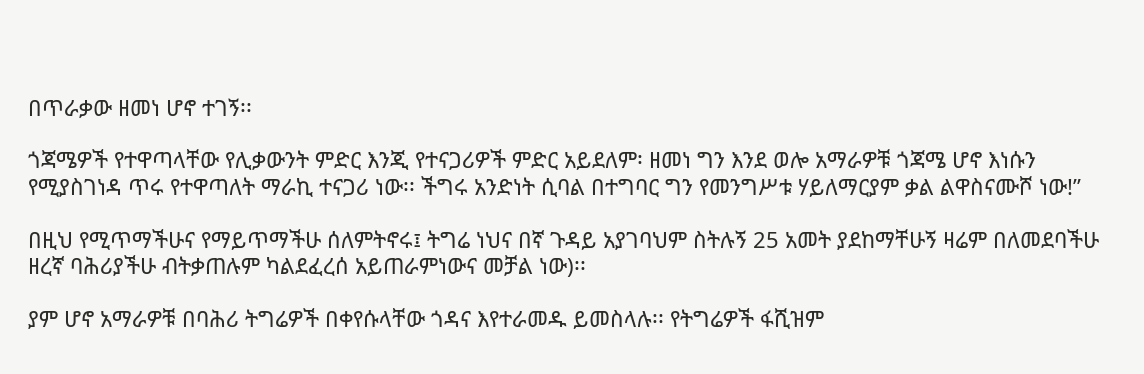በጥራቃው ዘመነ ሆኖ ተገኝ፡፡

ጎጃሜዎች የተዋጣላቸው የሊቃውንት ምድር እንጂ የተናጋሪዎች ምድር አይደለም፡ ዘመነ ግን እንደ ወሎ አማራዎቹ ጎጃሜ ሆኖ እነሱን የሚያስገነዳ ጥሩ የተዋጣለት ማራኪ ተናጋሪ ነው፡፡ ችግሩ አንድነት ሲባል በተግባር ግን የመንግሥቱ ሃይለማርያም ቃል ልዋስናሙሾ ነው!”

በዚህ የሚጥማችሁና የማይጥማችሁ ሰለምትኖሩ፤ ትግሬ ነህና በኛ ጉዳይ አያገባህም ስትሉኝ 25 አመት ያደከማቸሁኝ ዛሬም በለመደባችሁ ዘረኛ ባሕሪያችሁ ብትቃጠሉም ካልደፈረሰ አይጠራምነውና መቻል ነው)፡፡

ያም ሆኖ አማራዎቹ በባሕሪ ትግሬዎች በቀየሱላቸው ጎዳና እየተራመዱ ይመስላሉ፡፡ የትግሬዎች ፋሺዝም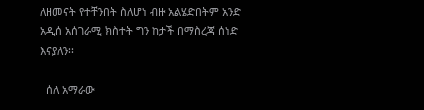ለዘመናት የተቸንበት ስለሆነ ብዙ አልሄድበትም አንድ አዲሰ አሰገራሚ ክስተት ግን ከታች በማስረጃ ሰነድ እናያለን፡፡

  ሰለ አማራው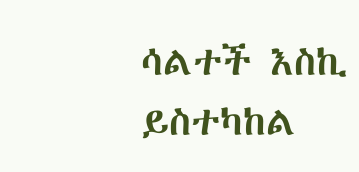ሳልተች እስኪ ይስተካከል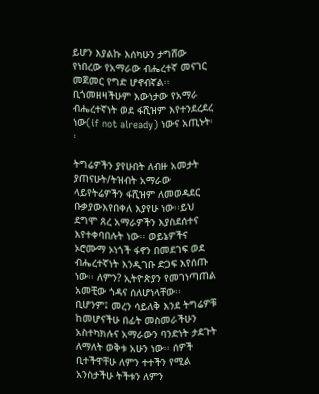ይሆን እያልኩ እሰካሁን ታግሸው የነበረው የአማራው ብሔረተኛ መናገር መጀመር የግድ ሆኖብኛል፡፡ ቢጎመዘዛችሁም እውነታው የአማራ ብሔረተኛነት ወደ ፋሺዝም እየተንደረደረ ነው(if not already) ነውና አጢኑት፡፡

ትግሬዎችን ያየሁበት ለብዙ አመታት ያጠናሁት/ትዝብት አማራው ላይየትሬዎችን ፋሺዝም ለመወዳደር ቡቃያውእየበቀለ እያየሁ ነው፡፡ይህ ደግሞ ጸረ አማራዎችን እያስደሰተና እየተቀባበሉት ነው፡፡ ወይኔዎችና ኦሮሙማ ኦነጎች ፋኖን በመደገፍ ወደ ብሔረተኛነት እንዲገቡ ድጋፍ እየሰጡ ነው፡፡ ለምን? ኢትዮጵያን የመገነጣጠል አመቺው ጎዳና ሰለሆነላቸው፡፡ ቢሆንም፤ መረን ሳይለቅ እንደ ትግሬዎቹ ከመሆናችሁ በፊት መስመራችሁን አስተካክሉና አማራውን ባንድነት ታደጉት ለማለት ወቅቱ አሁን ነው፡፡ ሰዎች ቢተችዋቸሁ ለምን ተተችን የሚል አንስታችሁ ትችቱን ለምን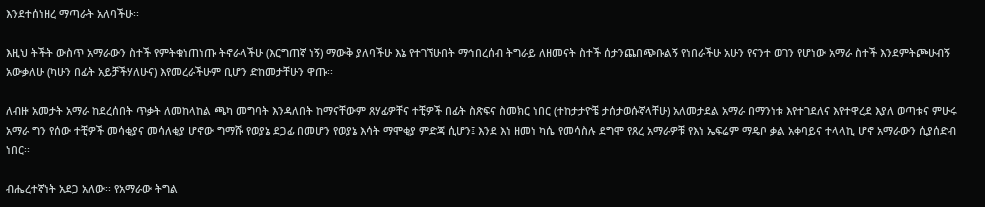እንደተሰነዘረ ማጣራት አለባችሁ፡፡

እዚህ ትችት ውስጥ አማራውን ስተች የምትቁነጠነጡ ትኖራላችሁ (እርግጠኛ ነኝ) ማውቅ ያለባችሁ እኔ የተገኘሁበት ማኅበረሰብ ትግራይ ለዘመናት ስተች ሰታንጨበጭቡልኝ የነበራችሁ አሁን የናንተ ወገን የሆነው አማራ ስተች እንደምትጮሁብኝ አውቃለሁ (ካሁን በፊት አይቻችሃለሁና) እየመረራችሁም ቢሆን ድከመታቸሁን ዋጡ፡፡

ለብዙ አመታት አማራ ከደረሰበት ጥቃት ለመከላከል ጫካ መግባት እንዳለበት ከማናቸውም ጸሃፊዎቸና ተቺዎች በፊት ስጽፍና ስመክር ነበር (ተከታታዮቼ ታሰታወሱኛላቸሁ) አለመታደል አማራ በማንነቱ እየተገደለና እየተዋረደ እያለ ወጣቱና ምሁሩ አማራ ግን የሰው ተቺዎች መሳቂያና መሳለቂያ ሆኖው ግማሹ የወያኔ ደጋፊ በመሆን የወያኔ እሳት ማሞቂያ ምድጃ ሲሆን፤ እንደ እነ ዘመነ ካሴ የመሳስሉ ደግሞ የጸረ አማራዎቹ የእነ ኤፍሬም ማዴቦ ቃል አቀባይና ተላላኪ ሆኖ አማራውን ሲያሰድብ ነበር፡፡

ብሔረተኛነት አደጋ አለው፡፡ የአማራው ትግል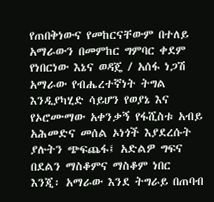የጠበቅነውና የመከርናቸውም በተለይ አማራውን በመምከር ግምባር ቀደም የነበርነው እኔና ወዳጄ / አሰፋ ነጋሽ አማራው የብሔረተኛነት ትግል እንዲያካሂድ ሳይሆን የወያኔ እና  የኦሮሙማው አቀንቃኝ የፋሺስቱ አብይ አሕመድና መሰል ኦነጎች እያደረሱት ያሉትን ጭፍጨፋ፤ አድልዎ ግፍና በደልን ማስቆምና ማስቆም ነበር እንጂ፡ አማራው እንደ ትግራይ በጠባብ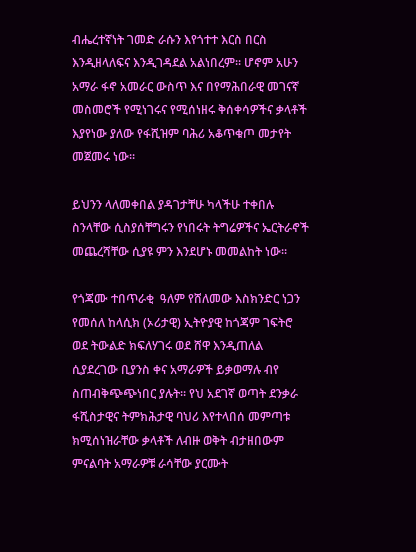ብሔረተኛነት ገመድ ራሱን እየጎተተ እርስ በርስ እንዲዘላለፍና እንዲገዳደል አልነበረም፡፡ ሆኖም አሁን አማራ ፋኖ አመራር ውስጥ እና በየማሕበራዊ መገናኛ መስመሮች የሚነገሩና የሚሰነዘሩ ቅሰቀሳዎችና ቃላቶች እያየነው ያለው የፋሺዝም ባሕሪ አቆጥቁጦ መታየት መጀመሩ ነው፡፡

ይህንን ላለመቀበል ያዳገታቸሁ ካላችሁ ተቀበሉ ስንላቸው ሲስያሰቸግሩን የነበሩት ትግሬዎችና ኤርትራኖች መጨረሻቸው ሲያዩ ምን እንደሆኑ መመልከት ነው፡፡

የጎጃሙ ተበጥራቂ  ዓለም የሸለመው እስክንድር ነጋን የመሰለ ከላሲክ (ኦሪታዊ) ኢትዮያዊ ከጎጃም ገፍትሮ ወደ ትውልድ ክፍለሃገሩ ወደ ሸዋ እንዲጠለል ሲያደረገው ቢያንስ ቀና አማራዎች ይቃወማሉ ብየ ስጠብቅጭጭነበር ያሉት፡፡ የህ አደገኛ ወጣት ደንቃራ ፋሺስታዊና ትምክሕታዊ ባህሪ እየተላበሰ መምጣቱ ክሚሰነዝራቸው ቃላቶች ለብዙ ወቅት ብታዘበውም ምናልባት አማራዎቹ ራሳቸው ያርሙት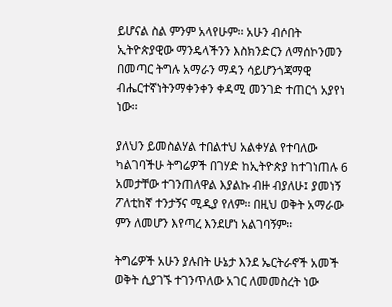ይሆናል ስል ምንም አላየሁም፡፡ አሁን ብሶበት ኢትዮጵያዊው ማንዴላችንን እስክንድርን ለማሰኮንመን በመጣር ትግሉ አማራን ማዳን ሳይሆንጎጃማዊ ብሔርተኛነትንማቀንቀን ቀዳሚ መንገድ ተጠርጎ አያየነ ነው፡፡

ያለህን ይመስልሃል ተበልተህ አልቀሃል የተባለው ካልገባችሁ ትግሬዎች በገሃድ ከኢትዮጵያ ከተገነጠሉ 6 አመታቸው ተገንጠለዋል እያልኩ ብዙ ብያለሁ፤ ያመነኝ ፖለቲከኛ ተንታኝና ሚዲያ የለም፡፡ በዚህ ወቅት አማራው ምን ለመሆን እየጣረ እንደሆነ አልገባኝም፡፡

ትግሬዎች አሁን ያሉበት ሁኔታ እንደ ኤርትራኖች አመች ወቅት ሲያገኙ ተገንጥለው አገር ለመመስረት ነው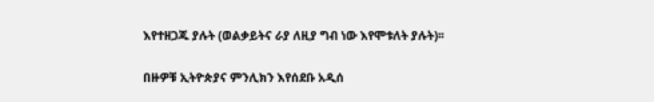እየተዘጋጁ ያሉት (ወልቃይትና ራያ ለዚያ ግብ ነው እየሞቱለት ያሉት)፡፡

በዙዎቹ ኢትዮጵያና ምንሊክን እየሰደቡ አዲሰ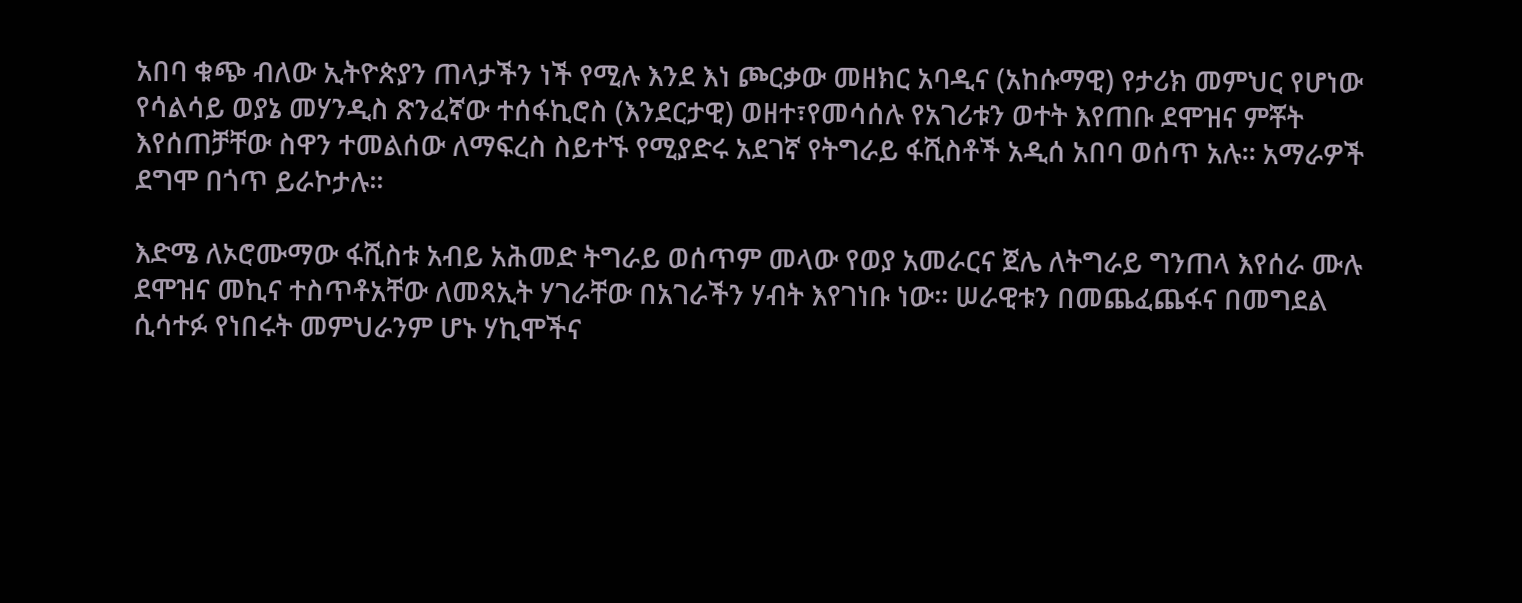አበባ ቁጭ ብለው ኢትዮጵያን ጠላታችን ነች የሚሉ እንደ እነ ጮርቃው መዘክር አባዲና (አከሱማዊ) የታሪክ መምህር የሆነው የሳልሳይ ወያኔ መሃንዲስ ጽንፈኛው ተሰፋኪሮስ (እንደርታዊ) ወዘተ፣የመሳሰሉ የአገሪቱን ወተት እየጠቡ ደሞዝና ምቾት እየሰጠቻቸው ስዋን ተመልሰው ለማፍረስ ስይተኙ የሚያድሩ አደገኛ የትግራይ ፋሺስቶች አዲሰ አበባ ወሰጥ አሉ፡፡ አማራዎች ደግሞ በጎጥ ይራኮታሉ፡፡

እድሜ ለኦሮሙማው ፋሺስቱ አብይ አሕመድ ትግራይ ወሰጥም መላው የወያ አመራርና ጀሌ ለትግራይ ግንጠላ እየሰራ ሙሉ ደሞዝና መኪና ተስጥቶአቸው ለመጻኢት ሃገራቸው በአገራችን ሃብት እየገነቡ ነው፡፡ ሠራዊቱን በመጨፈጨፋና በመግደል ሲሳተፉ የነበሩት መምህራንም ሆኑ ሃኪሞችና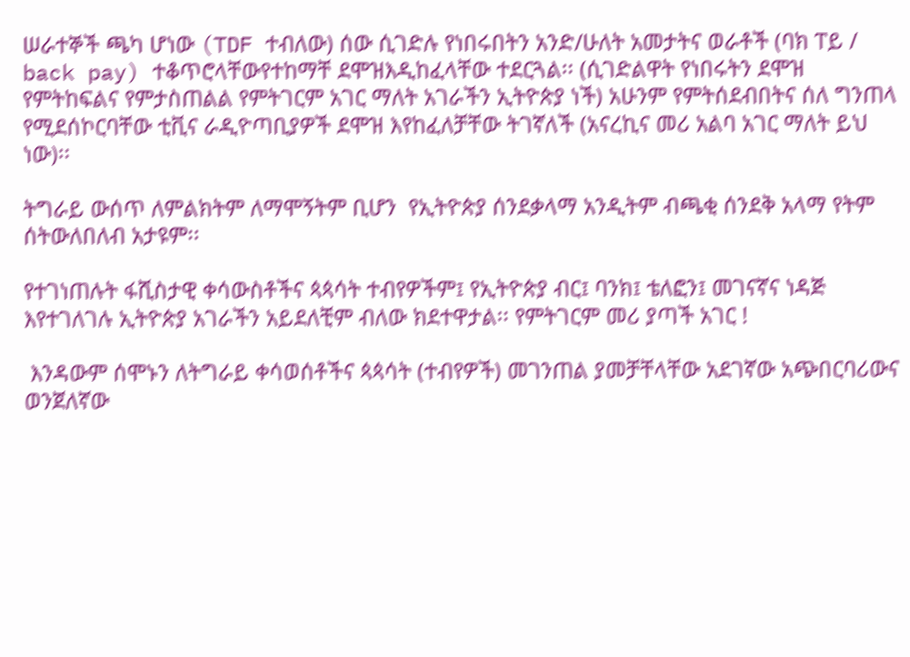ሠራተኞች ጫካ ሆነው (TDF ተብለው) ሰው ሲገድሉ የነበሩበትን አንድ/ሁለት አመታትና ወራቶች (ባክ ፐይ / back pay) ተቆጥሮላቸውየተከማቸ ደሞዝእዲከፈላቸው ተደርጓል፡፡ (ሲገድልዋት የነበሩትን ደሞዝ የምትከፍልና የምታስጠልል የምትገርም አገር ማለት አገራችን ኢትዮጵያ ነች) አሁንም የምትሰደብበትና ሰለ ግንጠላ የሚደሰኮርባቸው ቲቪና ራዲዮጣቢያዎች ደሞዝ እየከፈለቻቸው ትገኛለች (አናረኪና መሪ አልባ አገር ማለት ይህ ነው)፡፡

ትግራይ ውሰጥ ለምልክትም ለማሞኝትም ቢሆን  የኢትዮጵያ ሰንደቃላማ አንዲትም ብጫቂ ሰንደቅ አላማ የትም ሰትውለበለብ አታዩም፡፡

የተገነጠሉት ፋሺስታዊ ቀሳውስቶችና ጳጳሳት ተብየዎችም፤ የኢትዮጵያ ብር፤ ባንክ፤ ቴለፎን፤ መገናኛና ነዳጅ እየተገለገሉ ኢትዮጵያ አገራችን አይደለቺም ብለው ክደተዋታል፡፡ የምትገርም መሪ ያጣች አገር !

 እንዳውም ሰሞኑን ለትግራይ ቀሳወሰቶችና ጳጳሳት (ተብየዎች) መገንጠል ያመቻቸላቸው አደገኛው አጭበርባሪውና ወንጀለኛው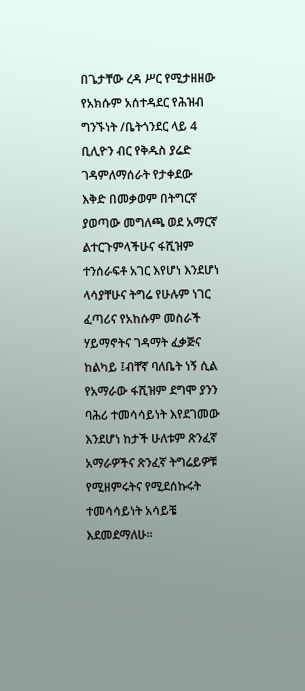በጌታቸው ረዳ ሥር የሚታዘዘው የአክሱም አሰተዳደር የሕዝብ ግንኙነት /ቤትጎንደር ላይ 4 ቢሊዮን ብር የቅዱስ ያሬድ ገዳምለማሰራት የታቀደው እቅድ በመቃወም በትግርኛ ያወጣው መግለጫ ወደ አማርኛ ልተርጉምላችሁና ፋሺዝም ተንሰራፍቶ አገር እየሆነ እንደሆነ ላሳያቸሁና ትግሬ የሁሉም ነገር ፈጣሪና የአከሱም መስራች ሃይማኖትና ገዳማት ፈቃጅና ከልካይ ፤ብቸኛ ባለቤት ነኝ ሲል የአማራው ፋሺዝም ደግሞ ያንን ባሕሪ ተመሳሳይነት እየደገመው እንደሆነ ከታች ሁለቱም ጽንፈኛ አማራዎችና ጽንፈኛ ትግሬይዎቹ የሚዘምሩትና የሚደሰኩሩት ተመሳሳይነት አሳይቼ እደመደማለሁ፡፡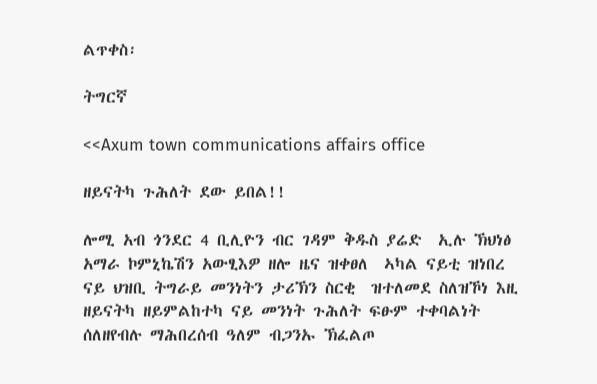ልጥቀስ፡

ትግርኛ

<<Axum town communications affairs office

ዘይናትካ ጉሕለት ደው ይበል!!

ሎሚ አብ ጎንደር 4 ቢሊዮን ብር ገዳም ቅዱስ ያሬድ  ኢሉ ኽህነፅ አማራ ኮምኒኬሽን አውፂእዎ ዘሎ ዜና ዝቀፀለ  ኣካል ናይቲ ዝነበረ ናይ ህዝቢ ትግራይ መንነትን ታሪኽን ስርቂ  ዝተለመደ ስለዝኾነ እዚ ዘይናትካ ዘይምልከተካ ናይ መንነት ጉሕለት ፍፁም ተቀባልነት ሰለዘየብሉ ማሕበረሰብ ዓለም ብጋንኡ ኽፈልጦ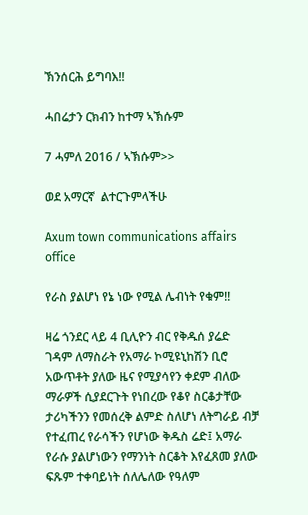ኽንሰርሕ ይግባእ!!

ሓበሬታን ርክብን ከተማ ኣኽሱም

7 ሓምለ 2016 / ኣኽሱም>>

ወደ አማርኛ  ልተርጉምላችሁ

Axum town communications affairs office

የራስ ያልሆነ የኔ ነው የሚል ሌብነት የቁም!!

ዛሬ ጎንደር ላይ 4 ቢሊዮን ብር የቅዱሰ ያሬድ ገዳም ለማስራት የአማራ ኮሚዩኒከሽን ቢሮ አውጥቶት ያለው ዜና የሚያሳየን ቀደም ብለው ማራዎች ሲያደርጉት የነበረው የቆየ ስርቆታቸው ታሪካችንን የመሰረቅ ልምድ ስለሆነ ለትግራይ ብቻ የተፈጠረ የራሳችን የሆነው ቅዱስ ሬድ፤ አማራ የራሱ ያልሆነውን የማንነት ስርቆት እየፈጸመ ያለው ፍጹም ተቀባይነት ሰለሌለው የዓለም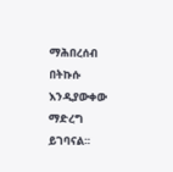ማሕበረሰብ በትኩሱ እንዲያውቀው ማድረግ ይገባናል፡፡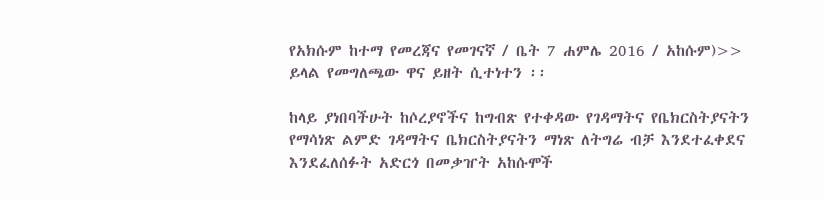የአክሱም ከተማ የመረጃና የመገናኛ / ቤት 7 ሐምሌ 2016 / አከሱም)>> ይላል የመግለጫው ዋና ይዘት ሲተነተን ፡፡

ከላይ ያነበባችሁት ከሶረያኖችና ከግብጽ የተቀዳው የገዳማትና የቤክርስትያናትን የማሳነጽ ልምድ ገዳማትና ቤክርስትያናትን ማነጽ ለትግሬ ብቻ እንደተፈቀደና እንደፈለሰፉት አድርጎ በመቃዠት አከሱሞች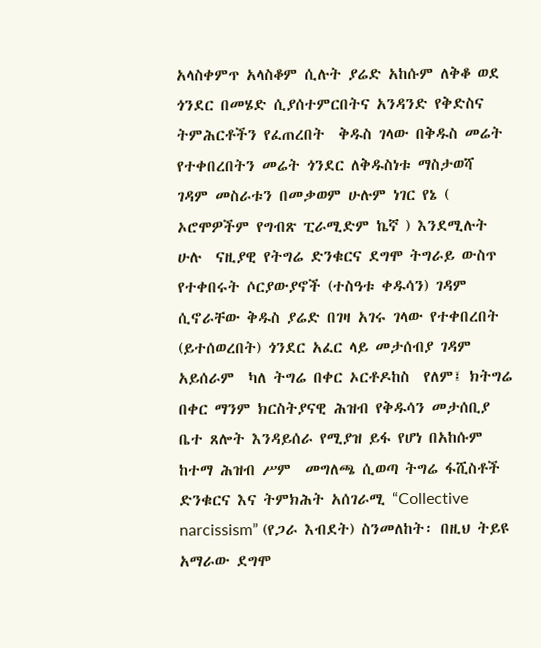አላስቀምጥ አላስቆም ሲሉት ያሬድ አከሱም ለቅቆ ወደ ጎንደር በመሄድ ሲያሰተምርበትና አንዳንድ የቅድስና ትምሕርቶችን የፈጠረበት  ቅዱስ ገላው በቅዱስ መሬት የተቀበረበትን መሬት ጎንደር ለቅዱስነቱ ማስታወሻ ገዳም መስራቱን በመቃወም ሁሉም ነገር የኔ ( ኦሮሞዎችም የግብጽ ፒራሚድም ኬኛ ) እንደሚሉት ሁሉ  ናዚያዊ የትግሬ ድንቁርና ደግሞ ትግራይ ውስጥ የተቀበሩት ሶርያውያኖች (ተስዓቱ ቀዱሳን) ገዳም ሲኖራቸው ቅዱስ ያሬድ በገዛ አገሩ ገላው የተቀበረበት (ይተሰወረበት) ጎንደር አፈር ላይ መታሰብያ ገዳም አይሰራም  ካለ ትግሬ በቀር ኦርቶዶከስ  የለም፤ ክትግሬ በቀር ማንም ክርስትያናዊ ሕዝብ የቅዱሳን መታሰቢያ ቤተ ጸሎት እንዳይሰራ የሚያዝ ይፋ የሆነ በአከሱም ከተማ ሕዝብ ሥም  መግለጫ ሲወጣ ትግሬ ፋሺስቶች ድንቁርና እና ትምክሕት አሰገራሚ “Collective narcissism” (የጋራ እብደት) ስንመለከት፡ በዚህ ትይዩ አማራው ደግሞ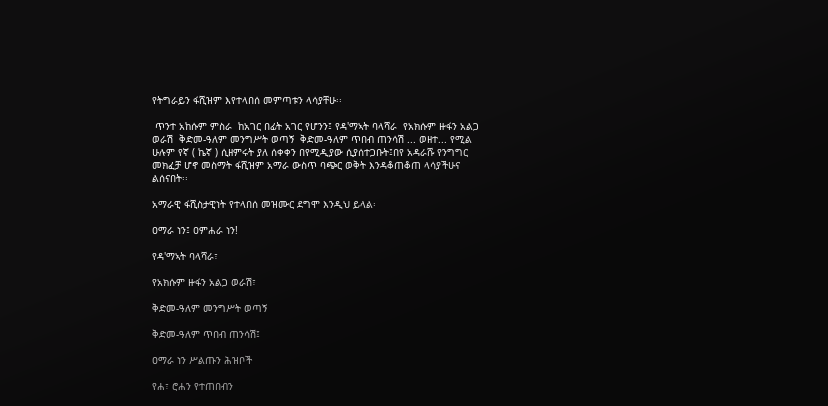የትግራይን ፋሺዝም እየተላበሰ መምጣቱን ላሳያቸሁ፡፡

 ጥንተ አከሱም ምስራ  ከአገር በፊት አገር የሆንን፤ የዳ'ማኣት ባላሻራ  የአክሱም ዙፋን አልጋ ወራሽ  ቅድመ-ዓለም መንግሥት ወጣኝ  ቅድመ-ዓለም ጥበብ ጠንሳሽ ... ወዘተ... የሚል ሁሉም የኛ ( ኬኛ ) ሲዘምሩት ያለ ሰቀቀን በየሚዲያው ሲያሰተጋቡት፤በየ አዳራሹ የንግግር መክፈቻ ሆኖ መስማት ፋሺዝም አማራ ውስጥ ባጭር ወቅት እንዳቆጠቆጠ ላሳያችሁና ልሰናበት፡፡

አማራዊ ፋሺስታዊነት የተላበሰ መዝሙር ደግሞ እንዲህ ይላል፡

ዐማራ ነን፤ ዐምሐራ ነን!

የዳ'ማኣት ባላሻራ፣

የአክሱም ዙፋን አልጋ ወራሽ፣

ቅድመ-ዓለም መንግሥት ወጣኝ

ቅድመ-ዓለም ጥበብ ጠንሳሽ፤

ዐማራ ነን ሥልጡን ሕዝቦች

የሐ፣ ሮሐን የተጠበብን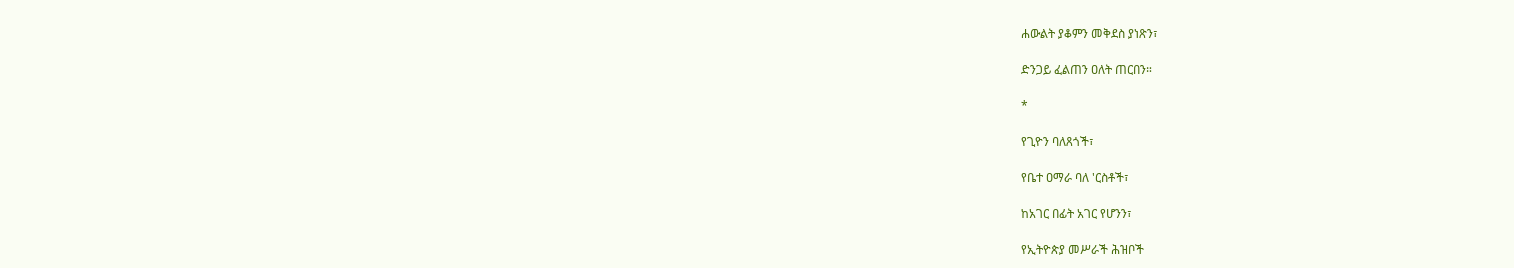ሐውልት ያቆምን መቅደስ ያነጽን፣

ድንጋይ ፈልጠን ዐለት ጠርበን።

*

የጊዮን ባለጸጎች፣

የቤተ ዐማራ ባለ 'ርስቶች፣

ከአገር በፊት አገር የሆንን፣

የኢትዮጵያ መሥራች ሕዝቦች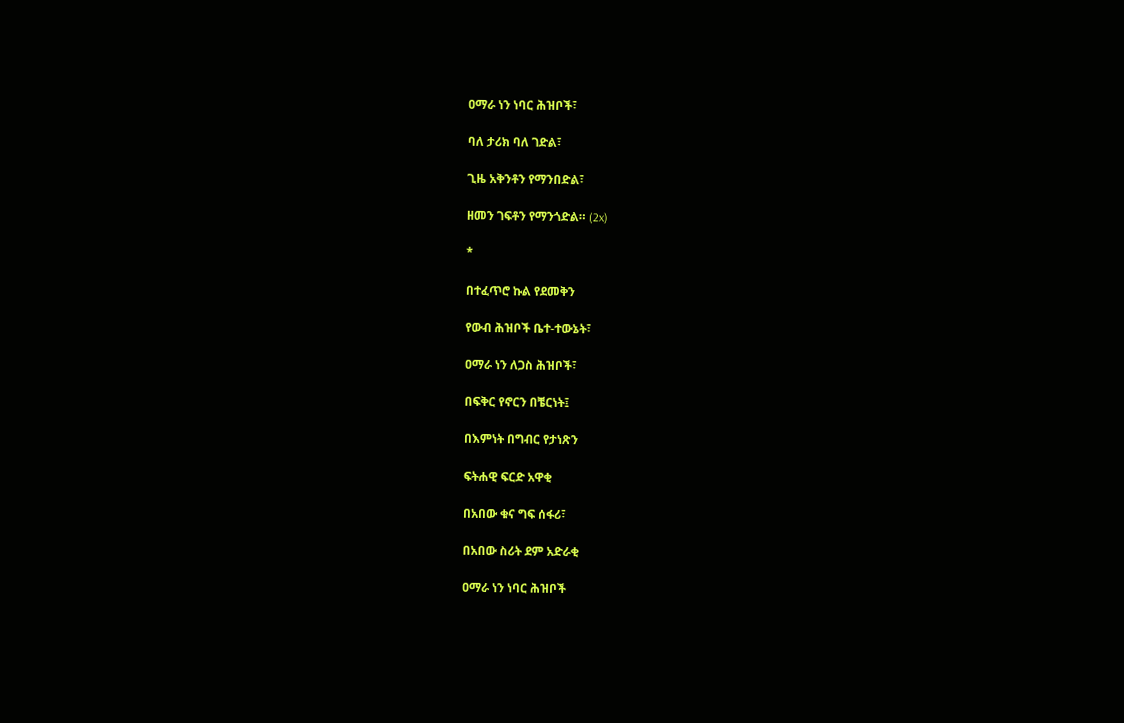ዐማራ ነን ነባር ሕዝቦች፣

ባለ ታሪክ ባለ ገድል፣

ጊዜ አቅንቶን የማንበድል፣

ዘመን ገፍቶን የማንጎድል። (2x)

*

በተፈጥሮ ኩል የደመቅን

የውብ ሕዝቦች ቤተ-ተውኔት፣

ዐማራ ነን ለጋስ ሕዝቦች፣

በፍቅር የኖርን በቼርነት፤

በእምነት በግብር የታነጽን

ፍትሐዊ ፍርድ አዋቂ

በአበው ቁና ግፍ ሰፋሪ፣

በአበው ስሪት ደም አድራቂ

ዐማራ ነን ነባር ሕዝቦች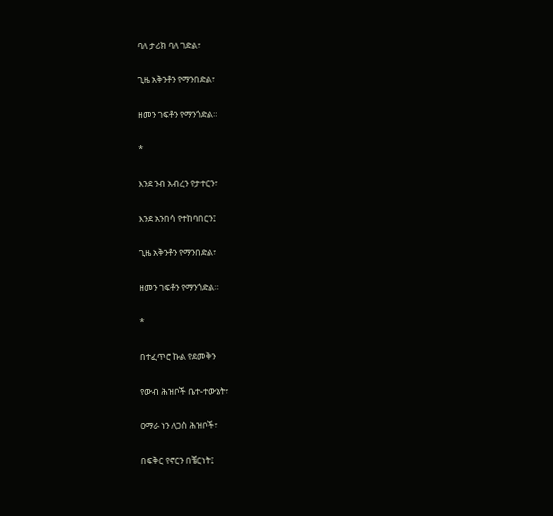ባለ ታሪክ ባለ ገድል፣

ጊዜ አቅንቶን የማንበድል፣

ዘመን ገፍቶን የማንጎድል።

*

እንደ ንብ አብረን የታተርን፣

እንደ አንበሳ የተከባበርን፤

ጊዜ አቅንቶን የማንበድል፣

ዘመን ገፍቶን የማንጎድል።

*

በተፈጥሮ ኩል የደመቅን

የውብ ሕዝቦች ቤተ-ተውኔት፣

ዐማራ ነን ለጋስ ሕዝቦች፣

በፍቅር የኖርን በቼርነት፤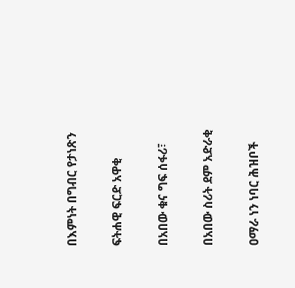በእምነት በግብር የታነጽን

ፍትሐዊ ፍርድ አዋቂ

በአበው ቁና ግፍ ሰፋሪ፣

በአበው ስሪት ደም አድራቂ

ዐማራ ነን ነባር ሕዝቦች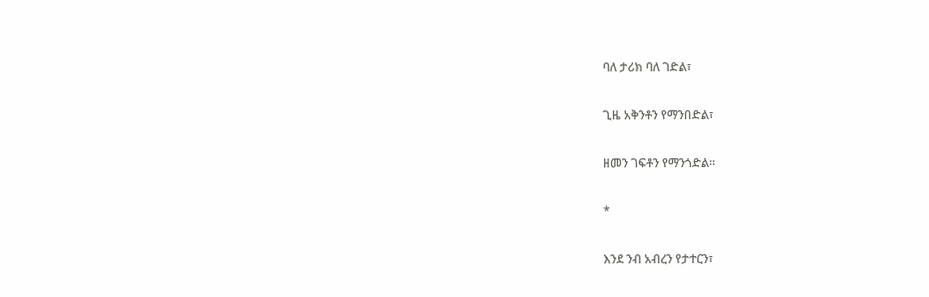ባለ ታሪክ ባለ ገድል፣

ጊዜ አቅንቶን የማንበድል፣

ዘመን ገፍቶን የማንጎድል።

*

እንደ ንብ አብረን የታተርን፣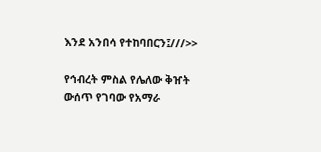እንደ አንበሳ የተከባበርን፤///>>

የኅብረት ምስል የሌለው ቅዠት ውሰጥ የገባው የአማራ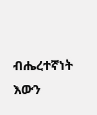ብሔረተኛነት እውን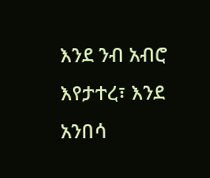እንደ ንብ አብሮ እየታተረ፣ እንደ አንበሳ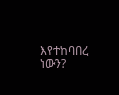እየተከባበረ ነውን?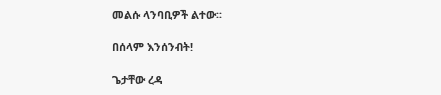መልሱ ላንባቢዎች ልተው፡፡

በሰላም እንሰንብት!

ጌታቸው ረዳ